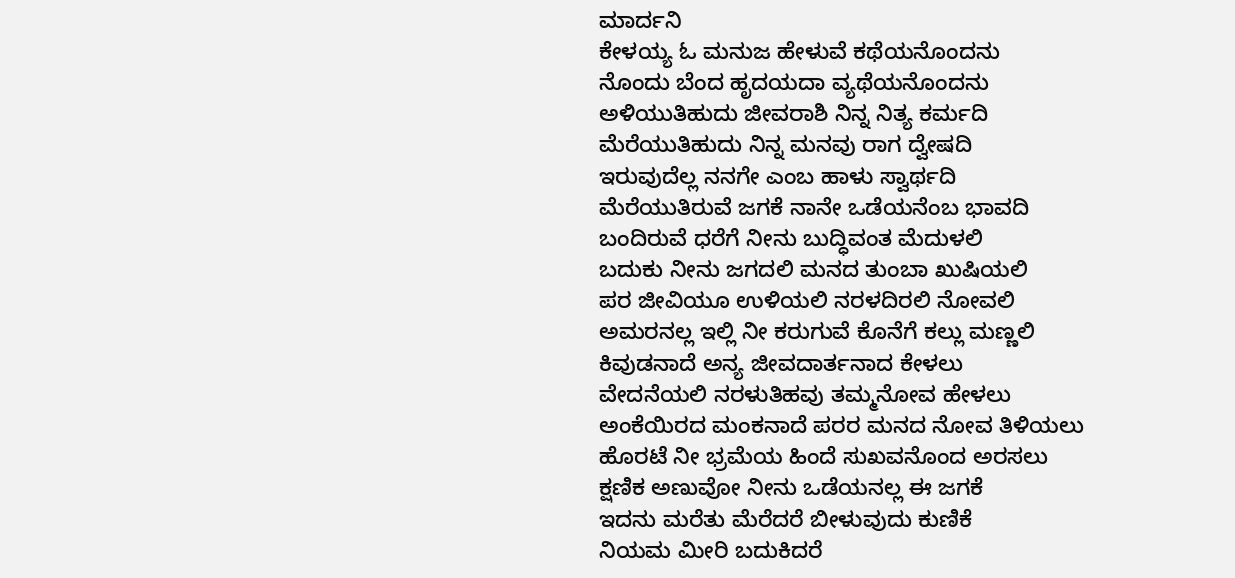ಮಾರ್ದನಿ
ಕೇಳಯ್ಯ ಓ ಮನುಜ ಹೇಳುವೆ ಕಥೆಯನೊಂದನು
ನೊಂದು ಬೆಂದ ಹೃದಯದಾ ವ್ಯಥೆಯನೊಂದನು
ಅಳಿಯುತಿಹುದು ಜೀವರಾಶಿ ನಿನ್ನ ನಿತ್ಯ ಕರ್ಮದಿ
ಮೆರೆಯುತಿಹುದು ನಿನ್ನ ಮನವು ರಾಗ ದ್ವೇಷದಿ
ಇರುವುದೆಲ್ಲ ನನಗೇ ಎಂಬ ಹಾಳು ಸ್ವಾರ್ಥದಿ
ಮೆರೆಯುತಿರುವೆ ಜಗಕೆ ನಾನೇ ಒಡೆಯನೆಂಬ ಭಾವದಿ
ಬಂದಿರುವೆ ಧರೆಗೆ ನೀನು ಬುದ್ಧಿವಂತ ಮೆದುಳಲಿ
ಬದುಕು ನೀನು ಜಗದಲಿ ಮನದ ತುಂಬಾ ಖುಷಿಯಲಿ
ಪರ ಜೀವಿಯೂ ಉಳಿಯಲಿ ನರಳದಿರಲಿ ನೋವಲಿ
ಅಮರನಲ್ಲ ಇಲ್ಲಿ ನೀ ಕರುಗುವೆ ಕೊನೆಗೆ ಕಲ್ಲು ಮಣ್ಣಲಿ
ಕಿವುಡನಾದೆ ಅನ್ಯ ಜೀವದಾರ್ತನಾದ ಕೇಳಲು
ವೇದನೆಯಲಿ ನರಳುತಿಹವು ತಮ್ಮನೋವ ಹೇಳಲು
ಅಂಕೆಯಿರದ ಮಂಕನಾದೆ ಪರರ ಮನದ ನೋವ ತಿಳಿಯಲು
ಹೊರಟೆ ನೀ ಭ್ರಮೆಯ ಹಿಂದೆ ಸುಖವನೊಂದ ಅರಸಲು
ಕ್ಷಣಿಕ ಅಣುವೋ ನೀನು ಒಡೆಯನಲ್ಲ ಈ ಜಗಕೆ
ಇದನು ಮರೆತು ಮೆರೆದರೆ ಬೀಳುವುದು ಕುಣಿಕೆ
ನಿಯಮ ಮೀರಿ ಬದುಕಿದರೆ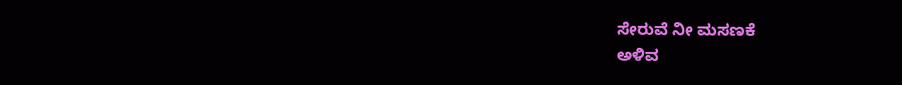ಸೇರುವೆ ನೀ ಮಸಣಕೆ
ಅಳಿವ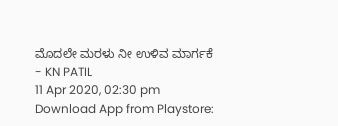ಮೊದಲೇ ಮರಳು ನೀ ಉಳಿವ ಮಾರ್ಗಕೆ
- KN PATIL
11 Apr 2020, 02:30 pm
Download App from Playstore: